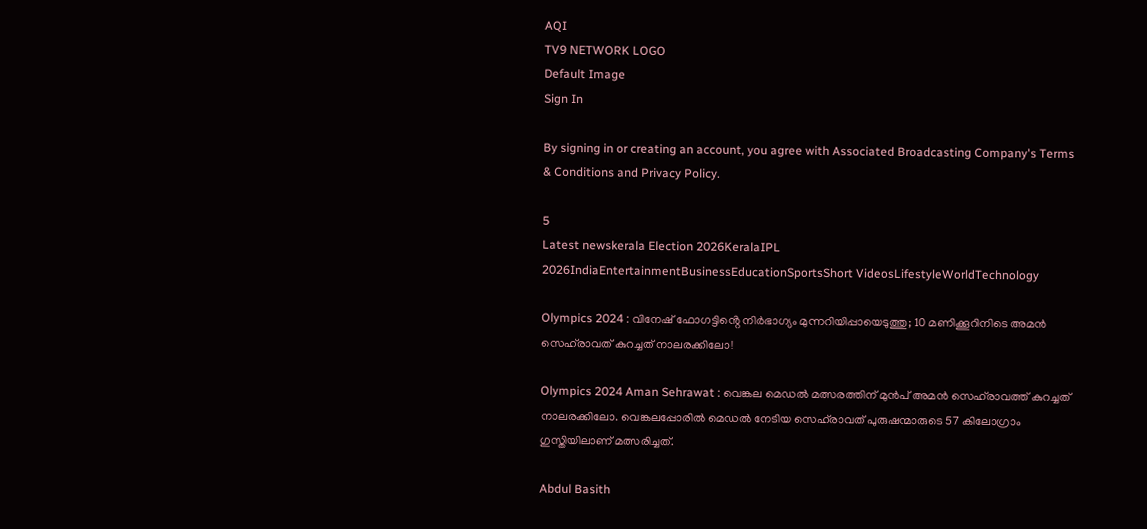AQI
TV9 NETWORK LOGO
Default Image
Sign In

By signing in or creating an account, you agree with Associated Broadcasting Company's Terms & Conditions and Privacy Policy.

5
Latest newskerala Election 2026KeralaIPL 2026IndiaEntertainmentBusinessEducationSportsShort VideosLifestyleWorldTechnology

Olympics 2024 : വിനേഷ് ഫോഗട്ടിൻ്റെ നിർഭാഗ്യം മുന്നറിയിപ്പായെടുത്തു; 10 മണിക്കൂറിനിടെ അമൻ സെഹ്‌രാവത് കുറച്ചത് നാലരക്കിലോ!

Olympics 2024 Aman Sehrawat : വെങ്കല മെഡൽ മത്സരത്തിന് മുൻപ് അമൻ സെഹ്‌രാവത്ത് കുറച്ചത് നാലരക്കിലോ. വെങ്കലപ്പോരിൽ മെഡൽ നേടിയ സെഹ്‌രാവത് പുരുഷന്മാരുടെ 57 കിലോഗ്രാം ഗുസ്തിയിലാണ് മത്സരിച്ചത്.

Abdul Basith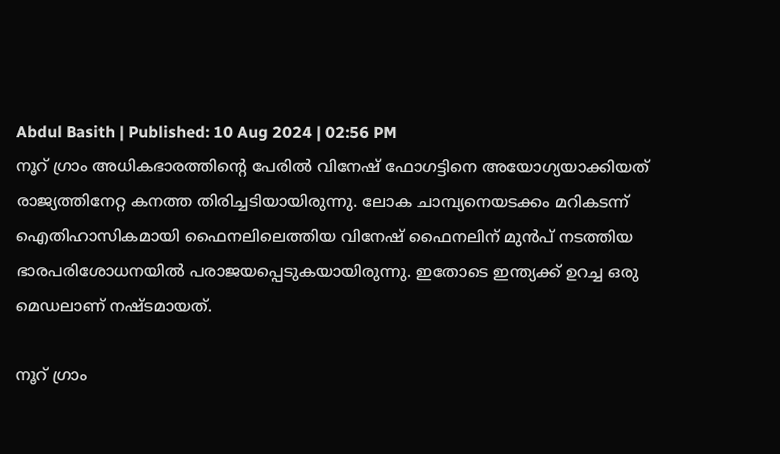Abdul Basith | Published: 10 Aug 2024 | 02:56 PM
നൂറ് ഗ്രാം അധികഭാരത്തിൻ്റെ പേരിൽ വിനേഷ് ഫോഗട്ടിനെ അയോഗ്യയാക്കിയത് രാജ്യത്തിനേറ്റ കനത്ത തിരിച്ചടിയായിരുന്നു. ലോക ചാമ്പ്യനെയടക്കം മറികടന്ന് ഐതിഹാസികമായി ഫൈനലിലെത്തിയ വിനേഷ് ഫൈനലിന് മുൻപ് നടത്തിയ ഭാരപരിശോധനയിൽ പരാജയപ്പെടുകയായിരുന്നു. ഇതോടെ ഇന്ത്യക്ക് ഉറച്ച ഒരു മെഡലാണ് നഷ്ടമായത്.

നൂറ് ഗ്രാം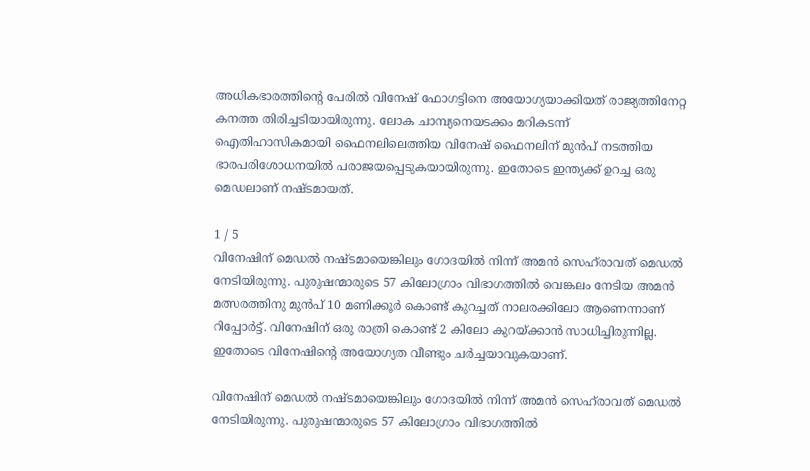അധികഭാരത്തിൻ്റെ പേരിൽ വിനേഷ് ഫോഗട്ടിനെ അയോഗ്യയാക്കിയത് രാജ്യത്തിനേറ്റ കനത്ത തിരിച്ചടിയായിരുന്നു. ലോക ചാമ്പ്യനെയടക്കം മറികടന്ന് ഐതിഹാസികമായി ഫൈനലിലെത്തിയ വിനേഷ് ഫൈനലിന് മുൻപ് നടത്തിയ ഭാരപരിശോധനയിൽ പരാജയപ്പെടുകയായിരുന്നു. ഇതോടെ ഇന്ത്യക്ക് ഉറച്ച ഒരു മെഡലാണ് നഷ്ടമായത്.

1 / 5
വിനേഷിന് മെഡൽ നഷ്ടമായെങ്കിലും ഗോദയിൽ നിന്ന് അമൻ സെഹ്‌രാവത് മെഡൽ നേടിയിരുന്നു. പുരുഷന്മാരുടെ 57 കിലോഗ്രാം വിഭാഗത്തിൽ വെങ്കലം നേടിയ അമൻ മത്സരത്തിനു മുൻപ് 10 മണിക്കൂർ കൊണ്ട് കുറച്ചത് നാലരക്കിലോ ആണെന്നാണ് റിപ്പോർട്ട്. വിനേഷിന് ഒരു രാത്രി കൊണ്ട് 2 കിലോ കുറയ്ക്കാൻ സാധിച്ചിരുന്നില്ല. ഇതോടെ വിനേഷിൻ്റെ അയോഗ്യത വീണ്ടും ചർച്ചയാവുകയാണ്.

വിനേഷിന് മെഡൽ നഷ്ടമായെങ്കിലും ഗോദയിൽ നിന്ന് അമൻ സെഹ്‌രാവത് മെഡൽ നേടിയിരുന്നു. പുരുഷന്മാരുടെ 57 കിലോഗ്രാം വിഭാഗത്തിൽ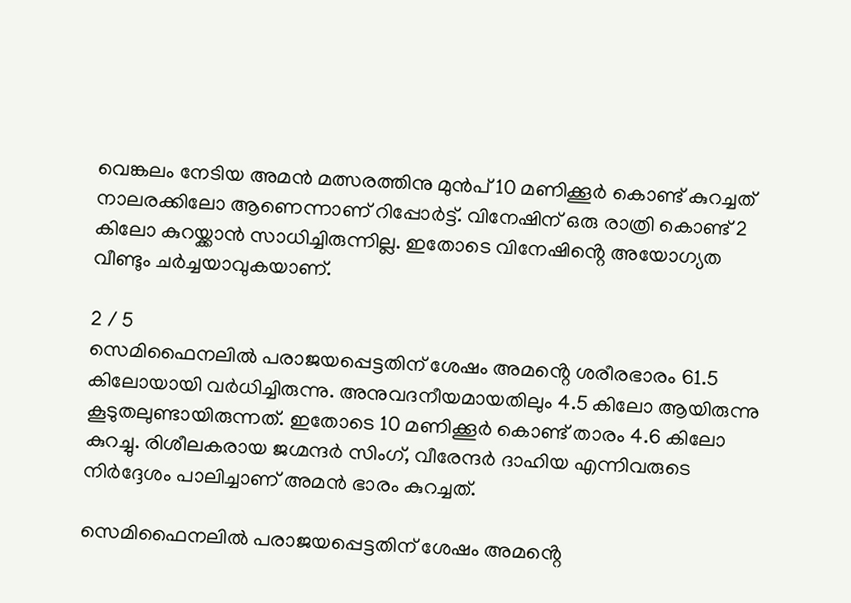വെങ്കലം നേടിയ അമൻ മത്സരത്തിനു മുൻപ് 10 മണിക്കൂർ കൊണ്ട് കുറച്ചത് നാലരക്കിലോ ആണെന്നാണ് റിപ്പോർട്ട്. വിനേഷിന് ഒരു രാത്രി കൊണ്ട് 2 കിലോ കുറയ്ക്കാൻ സാധിച്ചിരുന്നില്ല. ഇതോടെ വിനേഷിൻ്റെ അയോഗ്യത വീണ്ടും ചർച്ചയാവുകയാണ്.

2 / 5
സെമിഫൈനലിൽ പരാജയപ്പെട്ടതിന് ശേഷം അമൻ്റെ ശരീരഭാരം 61.5 കിലോയായി വർധിച്ചിരുന്നു. അനുവദനീയമായതിലും 4.5 കിലോ ആയിരുന്നു കൂടുതലുണ്ടായിരുന്നത്. ഇതോടെ 10 മണിക്കൂർ കൊണ്ട് താരം 4.6 കിലോ കുറച്ചു. രിശീലകരായ ജഗ്മന്ദര്‍ സിംഗ്, വീരേന്ദര്‍ ദാഹിയ എന്നിവരുടെ നിര്‍ദ്ദേശം പാലിച്ചാണ് അമൻ ഭാരം കുറച്ചത്.

സെമിഫൈനലിൽ പരാജയപ്പെട്ടതിന് ശേഷം അമൻ്റെ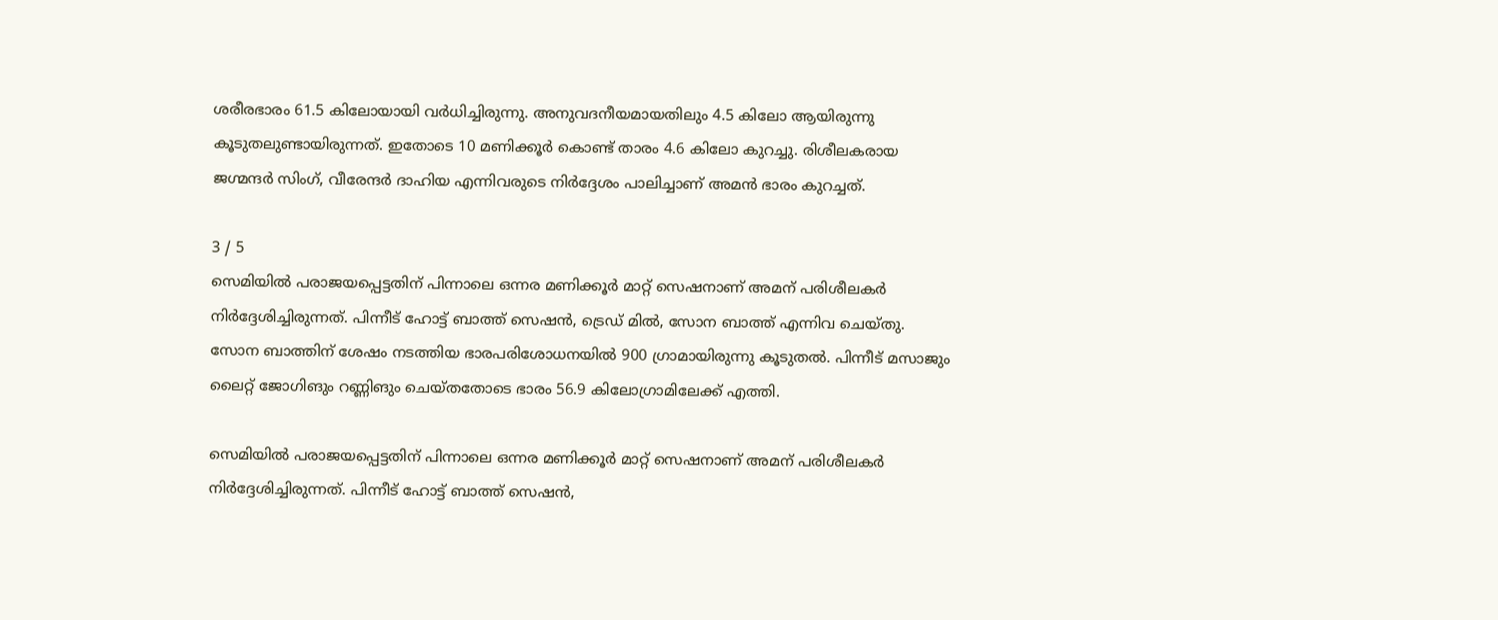ശരീരഭാരം 61.5 കിലോയായി വർധിച്ചിരുന്നു. അനുവദനീയമായതിലും 4.5 കിലോ ആയിരുന്നു കൂടുതലുണ്ടായിരുന്നത്. ഇതോടെ 10 മണിക്കൂർ കൊണ്ട് താരം 4.6 കിലോ കുറച്ചു. രിശീലകരായ ജഗ്മന്ദര്‍ സിംഗ്, വീരേന്ദര്‍ ദാഹിയ എന്നിവരുടെ നിര്‍ദ്ദേശം പാലിച്ചാണ് അമൻ ഭാരം കുറച്ചത്.

3 / 5
സെമിയിൽ പരാജയപ്പെട്ടതിന് പിന്നാലെ ഒന്നര മണിക്കൂർ മാറ്റ് സെഷനാണ് അമന് പരിശീലകർ നിർദ്ദേശിച്ചിരുന്നത്. പിന്നീട് ഹോട്ട് ബാത്ത് സെഷൻ, ട്രെഡ് മിൽ, സോന ബാത്ത് എന്നിവ ചെയ്തു. സോന ബാത്തിന് ശേഷം നടത്തിയ ഭാരപരിശോധനയിൽ 900 ഗ്രാമായിരുന്നു കൂടുതൽ. പിന്നീട് മസാജും ലൈറ്റ് ജോഗിങും റണ്ണിങും ചെയ്തതോടെ ഭാരം 56.9 കിലോഗ്രാമിലേക്ക് എത്തി.

സെമിയിൽ പരാജയപ്പെട്ടതിന് പിന്നാലെ ഒന്നര മണിക്കൂർ മാറ്റ് സെഷനാണ് അമന് പരിശീലകർ നിർദ്ദേശിച്ചിരുന്നത്. പിന്നീട് ഹോട്ട് ബാത്ത് സെഷൻ,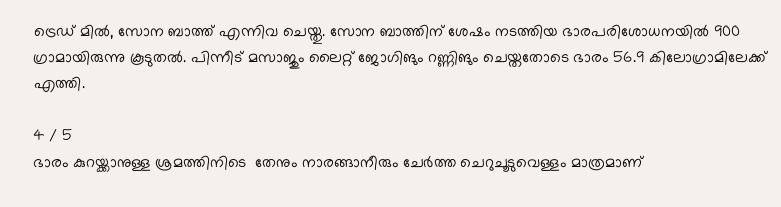ട്രെഡ് മിൽ, സോന ബാത്ത് എന്നിവ ചെയ്തു. സോന ബാത്തിന് ശേഷം നടത്തിയ ഭാരപരിശോധനയിൽ 900 ഗ്രാമായിരുന്നു കൂടുതൽ. പിന്നീട് മസാജും ലൈറ്റ് ജോഗിങും റണ്ണിങും ചെയ്തതോടെ ഭാരം 56.9 കിലോഗ്രാമിലേക്ക് എത്തി.

4 / 5
ഭാരം കുറയ്ക്കാനുള്ള ശ്രമത്തിനിടെ  തേനും നാരങ്ങാനീരും ചേര്‍ത്ത ചെറുചൂടുവെള്ളം മാത്രമാണ്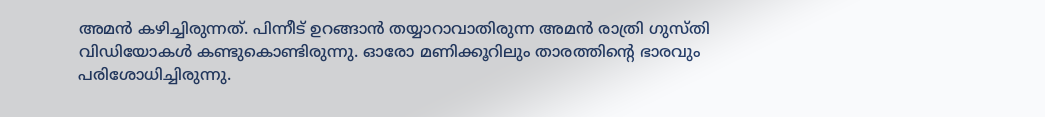അമന്‍ കഴിച്ചിരുന്നത്. പിന്നീട് ഉറങ്ങാൻ തയ്യാറാവാതിരുന്ന അമൻ രാത്രി ഗുസ്തി വിഡിയോകൾ കണ്ടുകൊണ്ടിരുന്നു. ഓരോ മണിക്കൂറിലും താരത്തിൻ്റെ ഭാരവും പരിശോധിച്ചിരുന്നു.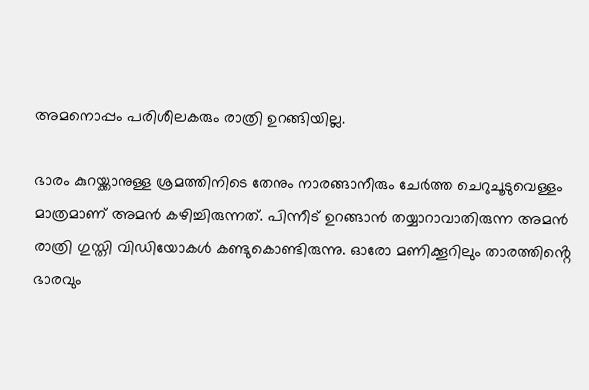അമനൊപ്പം പരിശീലകരും രാത്രി ഉറങ്ങിയില്ല.

ഭാരം കുറയ്ക്കാനുള്ള ശ്രമത്തിനിടെ തേനും നാരങ്ങാനീരും ചേര്‍ത്ത ചെറുചൂടുവെള്ളം മാത്രമാണ് അമന്‍ കഴിച്ചിരുന്നത്. പിന്നീട് ഉറങ്ങാൻ തയ്യാറാവാതിരുന്ന അമൻ രാത്രി ഗുസ്തി വിഡിയോകൾ കണ്ടുകൊണ്ടിരുന്നു. ഓരോ മണിക്കൂറിലും താരത്തിൻ്റെ ഭാരവും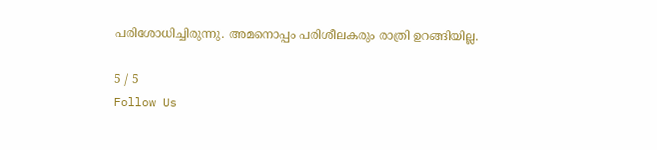പരിശോധിച്ചിരുന്നു. അമനൊപ്പം പരിശീലകരും രാത്രി ഉറങ്ങിയില്ല.

5 / 5
Follow Us